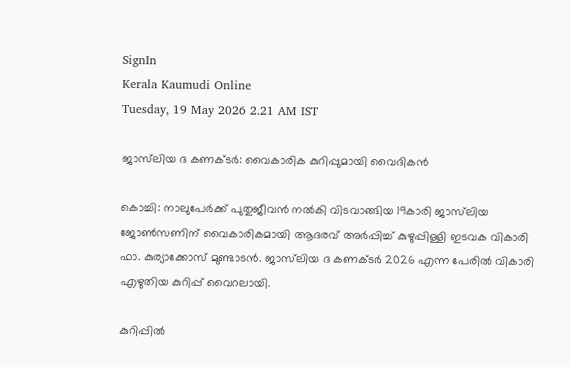SignIn
Kerala Kaumudi Online
Tuesday, 19 May 2026 2.21 AM IST

ജാസ്‌ലിയ ദ കണക്ടർ: വൈകാരിക കുറിപ്പുമായി വൈദികൻ

കൊച്ചി: നാലുപേർക്ക് പുതുജീവൻ നൽകി വിടവാങ്ങിയ 19കാരി ജാസ്‌ലിയ ജോൺസണിന് വൈകാരികമായി ആദരവ് അർപ്പിച്ച് കുഴുപ്പിള്ളി ഇടവക വികാരി ഫാ. കുര്യാക്കോസ് മുണ്ടാടൻ. ജാസ്‌ലിയ ദ കണക്ടർ 2026 എന്ന പേരിൽ വികാരി എഴുതിയ കുറിപ്പ് വൈറലായി.

കുറിപ്പിൽ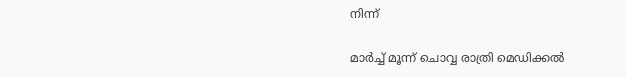നിന്ന്

മാർച്ച് മൂന്ന് ചൊവ്വ രാത്രി മെഡിക്കൽ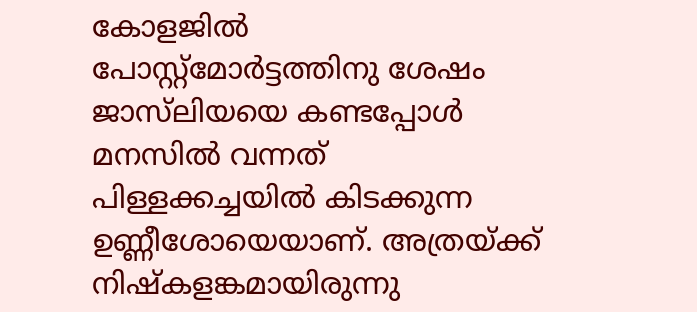കോളജിൽ പോസ്റ്റ്‌മോർട്ടത്തിനു ശേഷം ജാസ്‌ലിയയെ കണ്ടപ്പോൾ മനസിൽ വന്നത് പിള്ളക്കച്ചയിൽ കിടക്കുന്ന ഉണ്ണീശോയെയാണ്. അത്രയ്ക്ക് നിഷ്‌കളങ്കമായിരുന്നു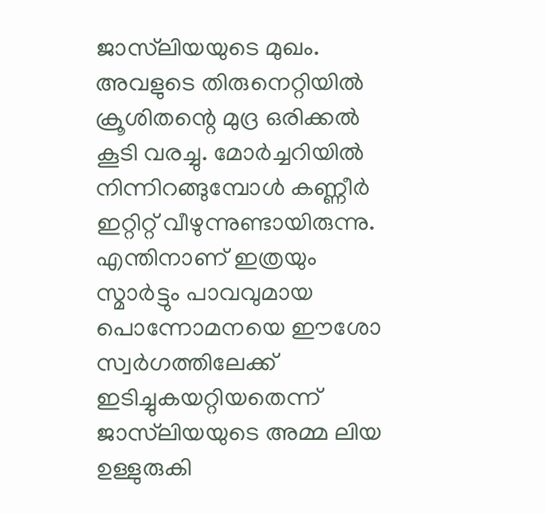ജാസ്‌ലിയയുടെ മുഖം. അവളുടെ തിരുനെറ്റിയിൽ ക്രൂശിതന്റെ മുദ്ര ഒരിക്കൽ കൂടി വരച്ചു. മോർച്ചറിയിൽ നിന്നിറങ്ങുമ്പോൾ കണ്ണീർ ഇറ്റിറ്റ് വീഴുന്നുണ്ടായിരുന്നു.
എന്തിനാണ് ഇത്രയും സ്മാർട്ടും പാവവുമായ പൊന്നോമനയെ ഈശോ സ്വർഗത്തിലേക്ക് ഇടിച്ചുകയറ്റിയതെന്ന് ജാസ്‌ലിയയുടെ അമ്മ ലിയ ഉള്ളുരുകി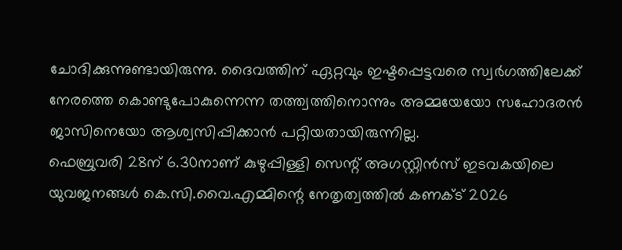ചോദിക്കുന്നുണ്ടായിരുന്നു. ദൈവത്തിന് ഏറ്റവും ഇഷ്ടപ്പെട്ടവരെ സ്വർഗത്തിലേക്ക് നേരത്തെ കൊണ്ടുപോകുന്നെന്ന തത്ത്വത്തിനൊന്നും അമ്മയേയോ സഹോദരൻ ജാസിനെയോ ആശ്വസിപ്പിക്കാൻ പറ്റിയതായിരുന്നില്ല.
ഫെബ്രുവരി 28ന് 6.30നാണ് കുഴുപ്പിള്ളി സെന്റ് അഗസ്റ്റിൻസ് ഇടവകയിലെ യുവജനങ്ങൾ കെ.സി.വൈ.എമ്മിന്റെ നേതൃത്വത്തിൽ കണക്ട് 2026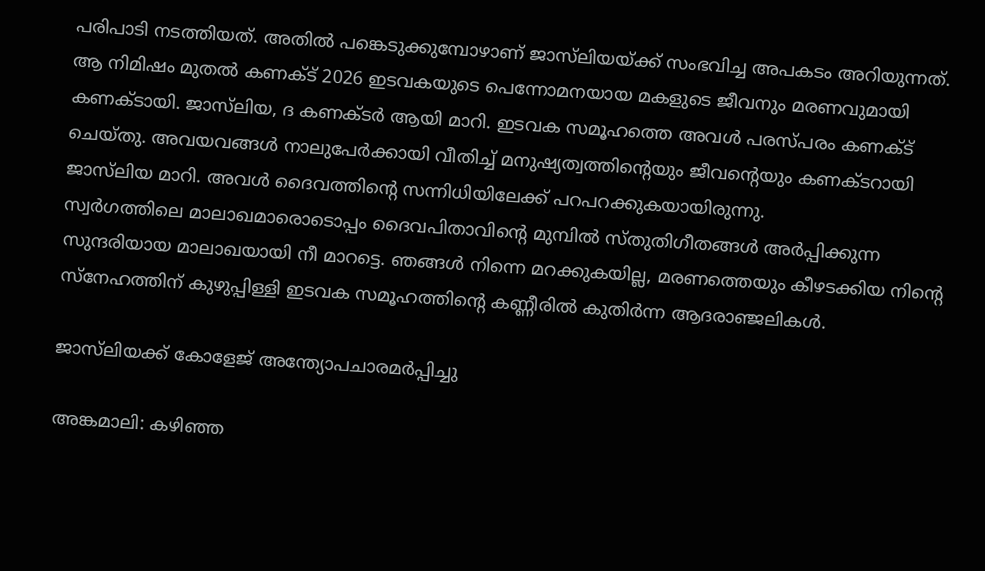പരിപാടി നടത്തിയത്. അതിൽ പങ്കെടുക്കുമ്പോഴാണ് ജാസ്‌ലിയയ്ക്ക് സംഭവിച്ച അപകടം അറിയുന്നത്. ആ നിമിഷം മുതൽ കണക്ട് 2026 ഇടവകയുടെ പെന്നോമനയായ മകളുടെ ജീവനും മരണവുമായി കണക്ടായി. ജാസ്‌ലിയ, ദ കണക്ടർ ആയി മാറി. ഇടവക സമൂഹത്തെ അവൾ പരസ്പരം കണക്ട് ചെയ്തു. അവയവങ്ങൾ നാലുപേർക്കായി വീതിച്ച് മനുഷ്യത്വത്തിന്റെയും ജീവന്റെയും കണക്ടറായി ജാസ്‌ലിയ മാറി. അവൾ ദൈവത്തിന്റെ സന്നിധിയിലേക്ക് പറപറക്കുകയായിരുന്നു.
സ്വർഗത്തിലെ മാലാഖമാരൊടൊപ്പം ദൈവപിതാവിന്റെ മുമ്പിൽ സ്തുതിഗീതങ്ങൾ അർപ്പിക്കുന്ന സുന്ദരിയായ മാലാഖയായി നീ മാറട്ടെ. ഞങ്ങൾ നിന്നെ മറക്കുകയില്ല, മരണത്തെയും കീഴടക്കിയ നിന്റെ സ്‌നേഹത്തിന് കുഴുപ്പിള്ളി ഇടവക സമൂഹത്തിന്റെ കണ്ണീരിൽ കുതിർന്ന ആദരാഞ്ജലികൾ.

ജാസ്‌ലിയക്ക് കോളേജ് അന്ത്യോപചാരമർപ്പിച്ചു

അങ്കമാലി: കഴിഞ്ഞ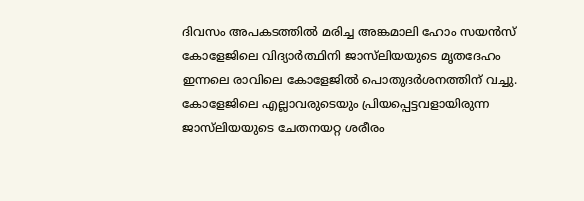ദിവസം അപകടത്തിൽ മരിച്ച അങ്കമാലി ഹോം സയൻസ് കോളേജിലെ വിദ്യാർത്ഥിനി ജാസ്‌ലിയയുടെ മൃതദേഹം ഇന്നലെ രാവിലെ കോളേജിൽ പൊതുദർശനത്തിന് വച്ചു. കോളേജിലെ എല്ലാവരുടെയും പ്രിയപ്പെട്ടവളായിരുന്ന ജാസ്‌ലിയയുടെ ചേതനയറ്റ ശരീരം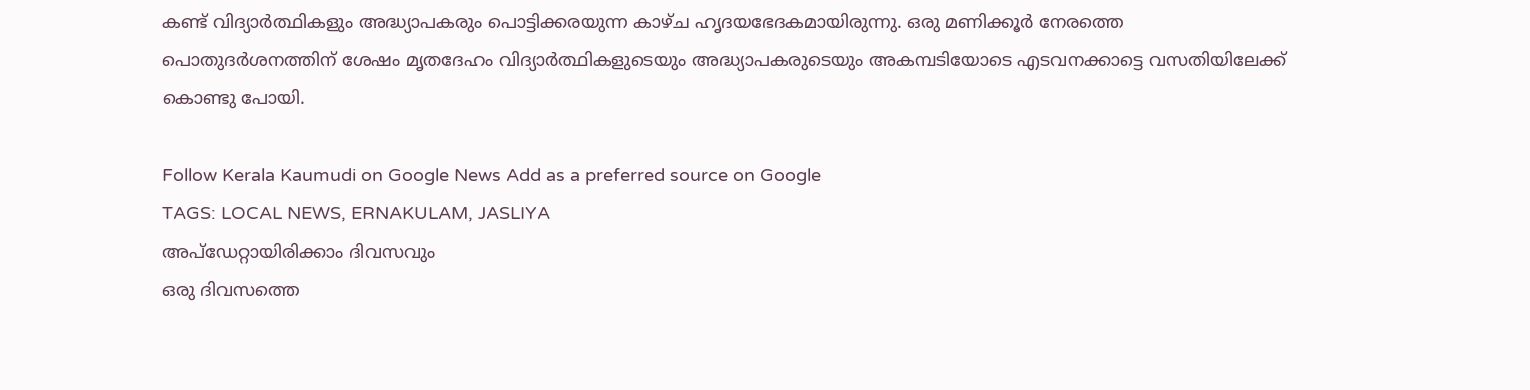കണ്ട് വിദ്യാർത്ഥികളും അദ്ധ്യാപകരും പൊട്ടിക്കരയുന്ന കാഴ്ച ഹൃദയഭേദകമായിരുന്നു. ഒരു മണിക്കൂർ നേരത്തെ പൊതുദർശനത്തിന് ശേഷം മൃതദേഹം വിദ്യാർത്ഥികളുടെയും അദ്ധ്യാപകരുടെയും അകമ്പടിയോടെ എടവനക്കാട്ടെ വസതിയിലേക്ക് കൊണ്ടു പോയി.

Follow Kerala Kaumudi on Google News Add as a preferred source on Google
TAGS: LOCAL NEWS, ERNAKULAM, JASLIYA
അപ്ഡേറ്റായിരിക്കാം ദിവസവും
ഒരു ദിവസത്തെ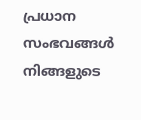പ്രധാന സംഭവങ്ങൾ നിങ്ങളുടെ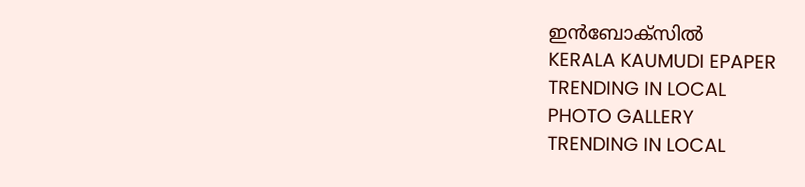ഇൻബോക്സിൽ
KERALA KAUMUDI EPAPER
TRENDING IN LOCAL
PHOTO GALLERY
TRENDING IN LOCAL